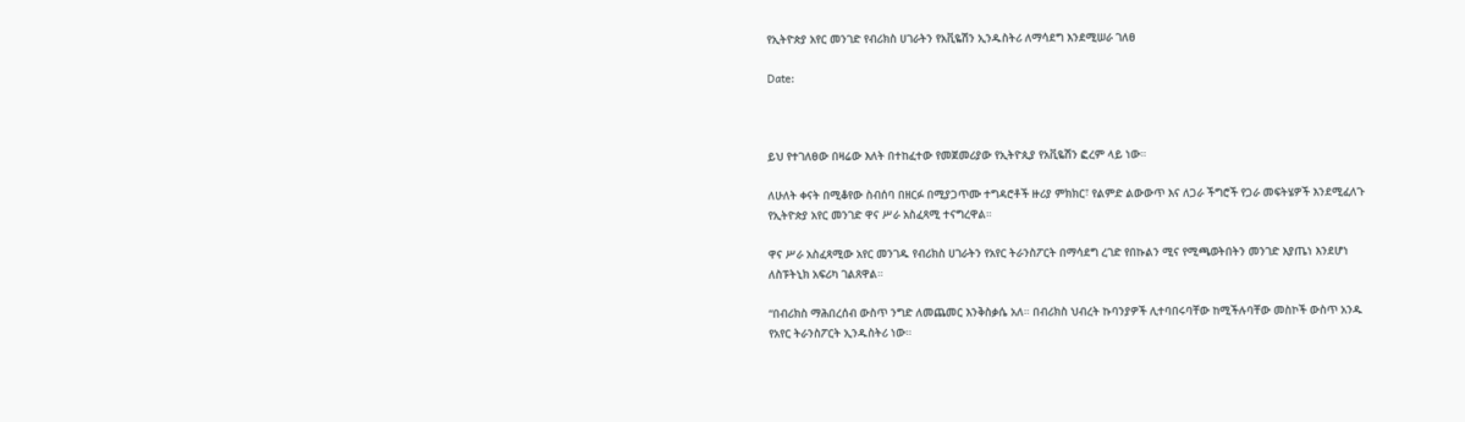የኢትዮጵያ አየር መንገድ የብሪክስ ሀገራትን የአቪዬሽን ኢንዱስትሪ ለማሳደግ እንደሚሠራ ገለፀ

Date:



ይህ የተገለፀው በዛሬው እለት በተከፈተው የመጀመሪያው የኢትዮጲያ የአቪዬሽን ፎረም ላይ ነው።

ለሁለት ቀናት በሚቆየው ስብሰባ በዘርፉ በሚያጋጥሙ ተግዳሮቶች ዙሪያ ምክክር፣ የልምድ ልውውጥ እና ለጋራ ችግሮች የጋራ መፍትሄዎች እንደሚፈለጉ የኢትዮጵያ አየር መንገድ ዋና ሥራ አስፈጻሚ ተናግረዋል።

ዋና ሥራ አስፈጻሚው አየር መንገዱ የብሪክስ ሀገራትን የአየር ትራንስፖርት በማሳደግ ረገድ የበኩልን ሚና የሚጫወትበትን መንገድ እያጤነ እንደሆነ ለስፑትኒክ አፍሪካ ገልጸዋል።

“በብሪክስ ማሕበረሰብ ውስጥ ንግድ ለመጨመር እንቅስቃሴ አለ። በብሪክስ ህብረት ኩባንያዎች ሊተባበሩባቸው ከሚችሉባቸው መስኮች ውስጥ አንዱ የአየር ትራንስፖርት ኢንዱስትሪ ነው።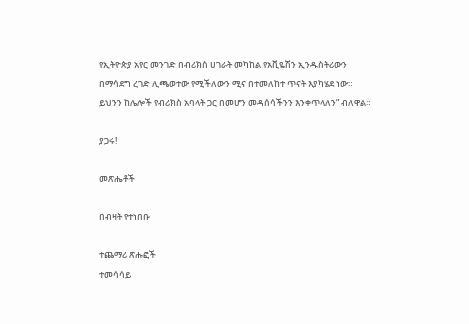የኢትዮጵያ አየር መንገድ በብሪክስ ሀገራት መካከል የአቪዬሽን ኢንዱስትሪውን በማሳደግ ረገድ ሊጫወተው የሚችለውን ሚና በተመለከተ ጥናት እያካሄደ ነው። ይህንን ከሌሎች የብሪክስ አባላት ጋር በመሆን መዳሰሳችንን እንቀጥላለን” ብለዋል።

ያጋሩ!

መጽሔቶች

በብዛት የተነበቡ

ተጨማሪ ጽሑፎች
ተመሳሳይ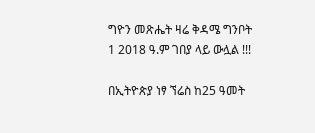ግዮን መጽሔት ዛሬ ቅዳሜ ግንቦት 1 2018 ዓ.ም ገበያ ላይ ውሏል !!!

በኢትዮጵያ ነፃ ኘሬስ ከ25 ዓመት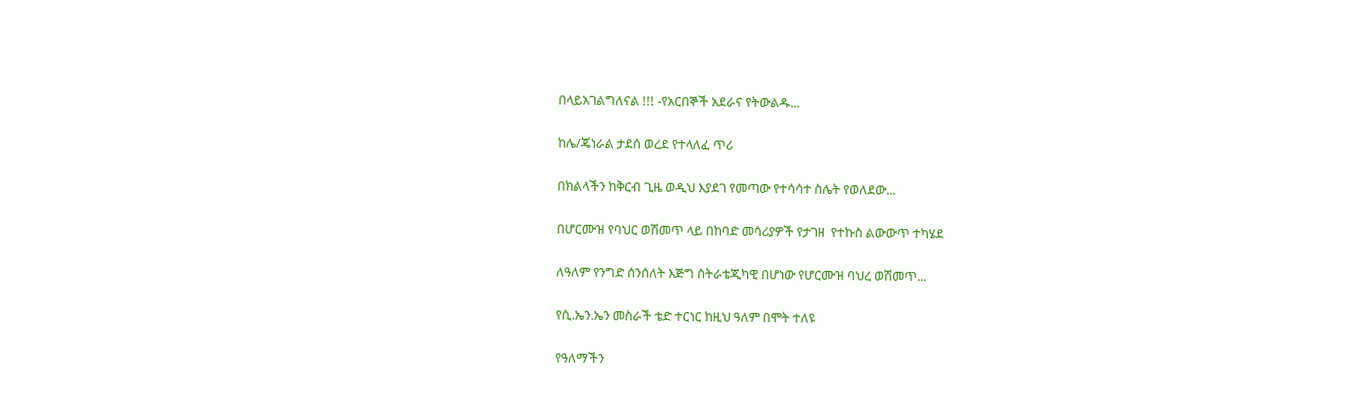በላይአገልግለናል !!! -የአርበኞች አደራና የትውልዱ...

ከሌ/ጄነራል ታደሰ ወረደ የተላለፈ ጥሪ

በክልላችን ከቅርብ ጊዜ ወዲህ እያደገ የመጣው የተሳሳተ ስሌት የወለደው...

በሆርሙዝ የባህር ወሽመጥ ላይ በከባድ መሳሪያዎች የታገዘ  የተኩስ ልውውጥ ተካሄደ

ለዓለም የንግድ ሰንሰለት እጅግ ስትራቴጂካዊ በሆነው የሆርሙዝ ባህረ ወሽመጥ...

የሲ.ኤን.ኤን መስራች ቴድ ተርነር ከዚህ ዓለም በሞት ተለዩ

የዓለማችን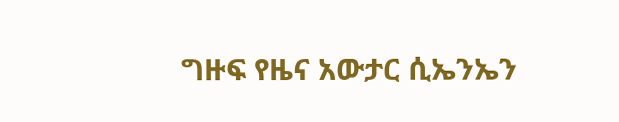ግዙፍ የዜና አውታር ሲኤንኤን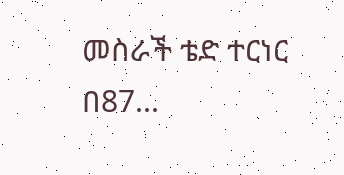መስራች ቴድ ተርነር በ87...